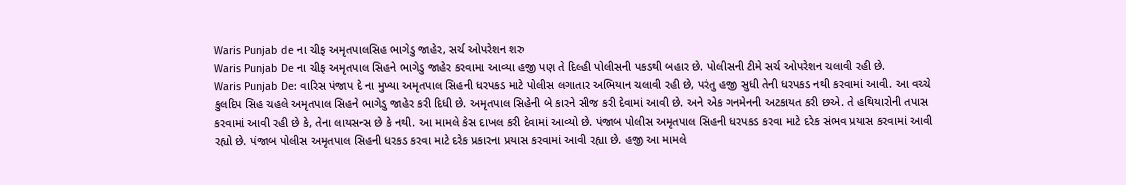Waris Punjab de ના ચીફ અમૃતપાલસિહ ભાગેડુ જાહેર, સર્ચ ઓપરેશન શરુ
Waris Punjab De ના ચીફ અમૃતપાલ સિહને ભાગેડુ જાહેર કરવામા આવ્યા હજી પણ તે દિલ્હી પોલીસની પકડથી બહાર છે. પોલીસની ટીમે સર્ચ ઓપરેશન ચલાવી રહી છે.
Waris Punjab De: વારિસ પંજાપ દે ના મુખ્યા અમૃતપાલ સિહની ધરપકડ માટે પોલીસ લગાતાર અભિયાન ચલાવી રહી છે, પરંતુ હજી સુધી તેની ધરપકડ નથી કરવામાં આવી. આ વચ્ચે કુલદિપ સિહ ચહલે અમૃતપાલ સિહને ભાગેડુ જાહેર કરી દિધી છે. અમૃતપાલ સિહેની બે કારને સીજ કરી દેવામાં આવી છે. અને એક ગનમેનની અટકાયત કરી છએ. તે હથિયારોની તપાસ કરવામાં આવી રહી છે કે, તેના લાયસન્સ છે કે નથી. આ મામલે કેસ દાખલ કરી દેવામાં આવ્યો છે. પંજાબ પોલીસ અમૃતપાલ સિહની ધરપકડ કરવા માટે દરેક સંભવ પ્રયાસ કરવામાં આવી રહ્યો છે. પંજાબ પોલીસ અમૃતપાલ સિહની ધરકડ કરવા માટે દરેક પ્રકારના પ્રયાસ કરવામાં આવી રહ્યા છે. હજી આ મામલે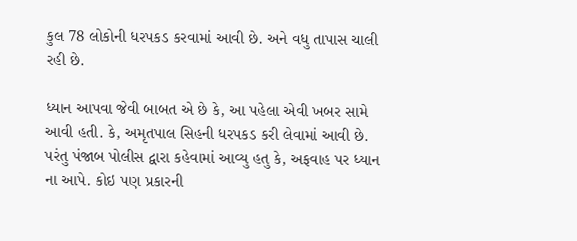કુલ 78 લોકોની ધરપકડ કરવામાં આવી છે. અને વધુ તાપાસ ચાલી રહી છે.

ધ્યાન આપવા જેવી બાબત એ છે કે, આ પહેલા એવી ખબર સામે આવી હતી. કે, અમૃતપાલ સિહની ધરપકડ કરી લેવામાં આવી છે. પરંતુ પંજાબ પોલીસ દ્વારા કહેવામાં આવ્યુ હતુ કે, અફવાહ પર ધ્યાન ના આપે. કોઇ પણ પ્રકારની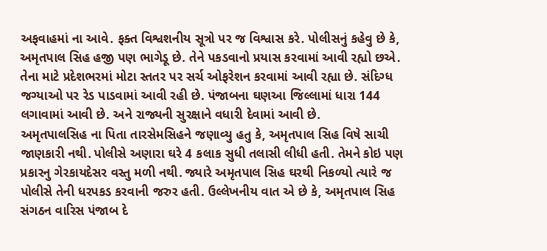અફવાહમાં ના આવે. ફક્ત વિશ્વશનીય સૂત્રો પર જ વિશ્વાસ કરે. પોલીસનું કહેવુ છે કે, અમૃતપાલ સિહ હજી પણ ભાગેડૂ છે. તેને પકડવાનો પ્રયાસ કરવામાં આવી રહ્યો છએ. તેના માટે પ્રદેશભરમાં મોટા સ્તતર પર સર્ચ ઓફરેશન કરવામાં આવી રહ્યા છે. સંદિગ્ધ જગ્યાઓ પર રેડ પાડવામાં આવી રહી છે. પંજાબના ઘણઆ જિલ્લામાં ધારા 144 લગાવામાં આવી છે. અને રાજ્યની સુરક્ષાને વધારી દેવામાં આવી છે.
અમૃતપાલસિહ ના પિતા તારસેમસિહને જણાવ્યુ હતુ કે, અમૃતપાલ સિહ વિષે સાચી જાણકારી નથી. પોલીસે અણારા ઘરે 4 કલાક સુધી તલાસી લીધી હતી. તેમને કોઇ પણ પ્રકારનુ ગેરકાયદેસર વસ્તુ મળી નથી. જ્યારે અમૃતપાલ સિહ ઘરથી નિકળ્યો ત્યારે જ પોલીસે તેની ધરપકડ કરવાની જરુર હતી. ઉલ્લેખનીય વાત એ છે કે, અમૃતપાલ સિહ સંગઠન વારિસ પંજાબ દે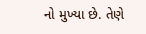નો મુખ્યા છે. તેણે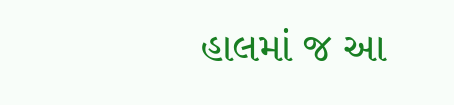હાલમાં જ આ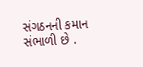સંગઠનની કમાન સંભાળી છે .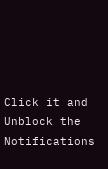Click it and Unblock the Notifications